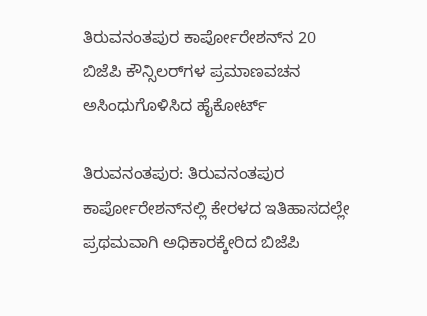ತಿರುವನಂತಪುರ ಕಾರ್ಪೋರೇಶನ್‌ನ 20 ಬಿಜೆಪಿ ಕೌನ್ಸಿಲರ್‌ಗಳ ಪ್ರಮಾಣವಚನ ಅಸಿಂಧುಗೊಳಿಸಿದ ಹೈಕೋರ್ಟ್

ತಿರುವನಂತಪುರ: ತಿರುವನಂತಪುರ ಕಾರ್ಪೋರೇಶನ್‌ನಲ್ಲಿ ಕೇರಳದ ಇತಿಹಾಸದಲ್ಲೇ ಪ್ರಥಮವಾಗಿ ಅಧಿಕಾರಕ್ಕೇರಿದ ಬಿಜೆಪಿ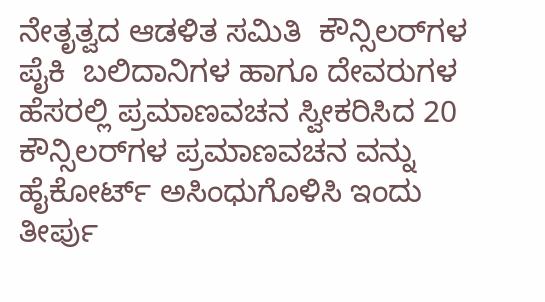ನೇತೃತ್ವದ ಆಡಳಿತ ಸಮಿತಿ  ಕೌನ್ಸಿಲರ್‌ಗಳ ಪೈಕಿ  ಬಲಿದಾನಿಗಳ ಹಾಗೂ ದೇವರುಗಳ ಹೆಸರಲ್ಲಿ ಪ್ರಮಾಣವಚನ ಸ್ವೀಕರಿಸಿದ 20 ಕೌನ್ಸಿಲರ್‌ಗಳ ಪ್ರಮಾಣವಚನ ವನ್ನು ಹೈಕೋರ್ಟ್ ಅಸಿಂಧುಗೊಳಿಸಿ ಇಂದು ತೀರ್ಪು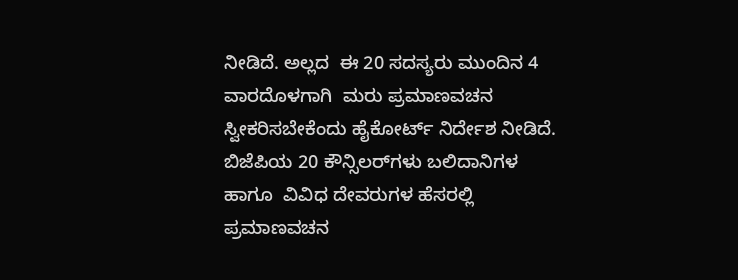ನೀಡಿದೆ. ಅಲ್ಲದ  ಈ 20 ಸದಸ್ಯರು ಮುಂದಿನ 4 ವಾರದೊಳಗಾಗಿ  ಮರು ಪ್ರಮಾಣವಚನ ಸ್ವೀಕರಿಸಬೇಕೆಂದು ಹೈಕೋರ್ಟ್ ನಿರ್ದೇಶ ನೀಡಿದೆ.  ಬಿಜೆಪಿಯ 20 ಕೌನ್ಸಿಲರ್‌ಗಳು ಬಲಿದಾನಿಗಳ ಹಾಗೂ  ವಿವಿಧ ದೇವರುಗಳ ಹೆಸರಲ್ಲಿ ಪ್ರಮಾಣವಚನ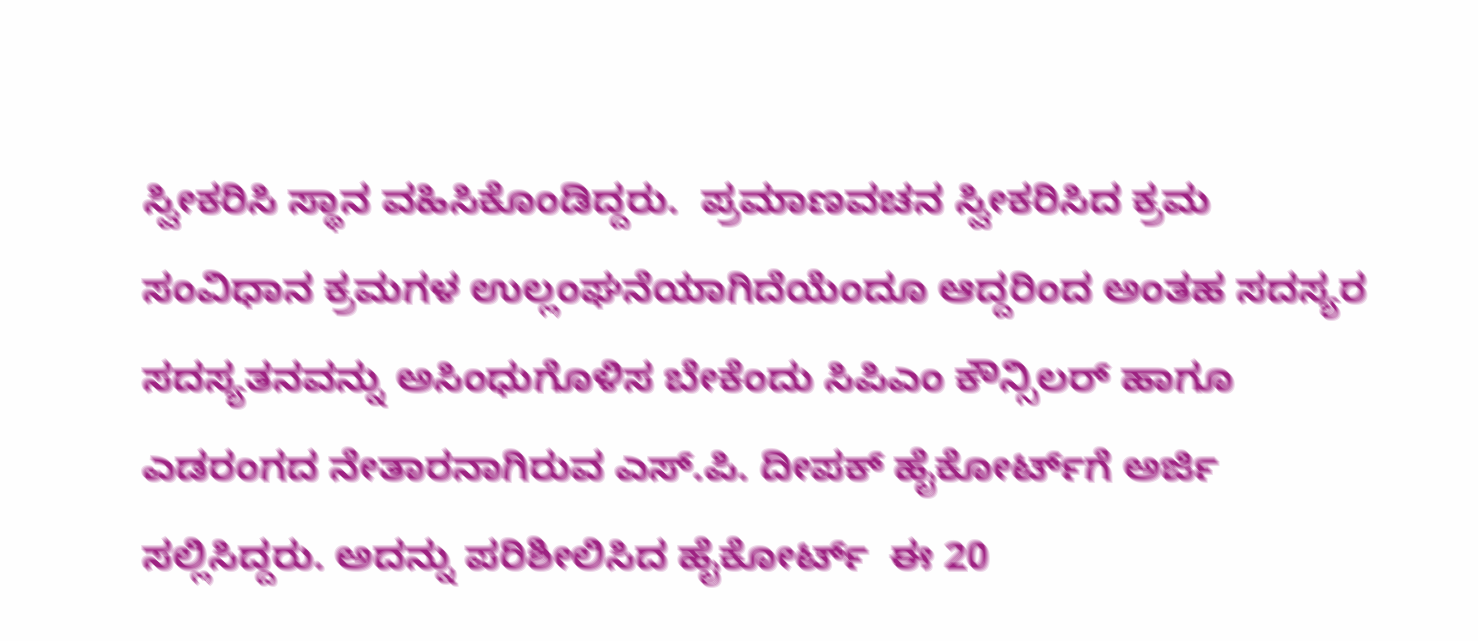ಸ್ವೀಕರಿಸಿ ಸ್ಥಾನ ವಹಿಸಿಕೊಂಡಿದ್ದರು.  ಪ್ರಮಾಣವಚನ ಸ್ವೀಕರಿಸಿದ ಕ್ರಮ ಸಂವಿಧಾನ ಕ್ರಮಗಳ ಉಲ್ಲಂಘನೆಯಾಗಿದೆಯೆಂದೂ ಆದ್ದರಿಂದ ಅಂತಹ ಸದಸ್ಯರ ಸದಸ್ಯತನವನ್ನು ಅಸಿಂಧುಗೊಳಿಸ ಬೇಕೆಂದು ಸಿಪಿಎಂ ಕೌನ್ಸಿಲರ್ ಹಾಗೂ ಎಡರಂಗದ ನೇತಾರನಾಗಿರುವ ಎಸ್.ಪಿ. ದೀಪಕ್ ಹೈಕೋರ್ಟ್‌ಗೆ ಅರ್ಜಿ ಸಲ್ಲಿಸಿದ್ದರು. ಅದನ್ನು ಪರಿಶೀಲಿಸಿದ ಹೈಕೋರ್ಟ್  ಈ 20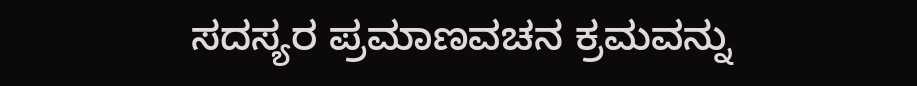ಸದಸ್ಯರ ಪ್ರಮಾಣವಚನ ಕ್ರಮವನ್ನು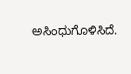ಅಸಿಂಧುಗೊಳಿಸಿದೆ.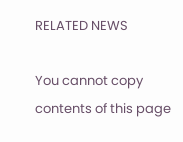RELATED NEWS

You cannot copy contents of this page